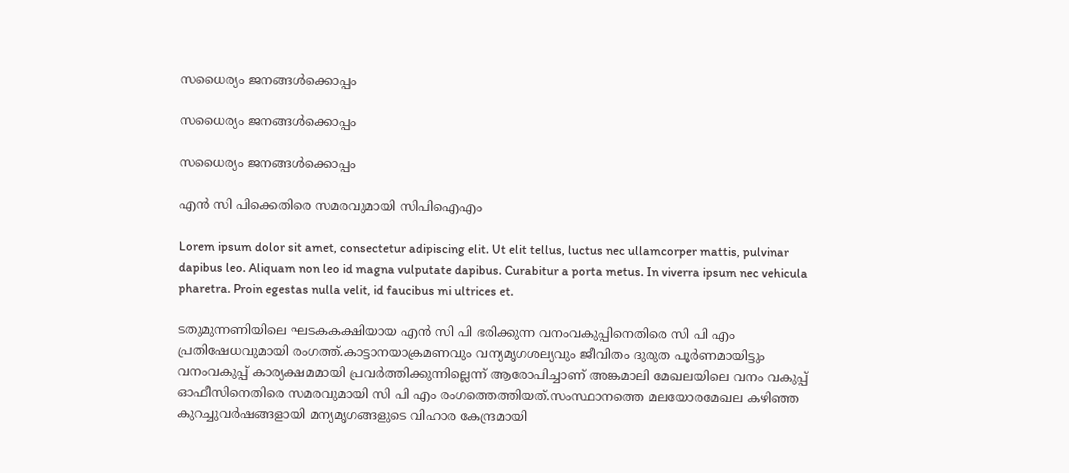സധൈര്യം ജനങ്ങൾക്കൊപ്പം

സധൈര്യം ജനങ്ങൾക്കൊപ്പം

സധൈര്യം ജനങ്ങൾക്കൊപ്പം

എന്‍ സി പിക്കെതിരെ സമരവുമായി സിപിഐഎം

Lorem ipsum dolor sit amet, consectetur adipiscing elit. Ut elit tellus, luctus nec ullamcorper mattis, pulvinar dapibus leo. Aliquam non leo id magna vulputate dapibus. Curabitur a porta metus. In viverra ipsum nec vehicula pharetra. Proin egestas nulla velit, id faucibus mi ultrices et.

ടതുമുന്നണിയിലെ ഘടകകക്ഷിയായ എന്‍ സി പി ഭരിക്കുന്ന വനംവകുപ്പിനെതിരെ സി പി എം പ്രതിഷേധവുമായി രംഗത്ത്.കാട്ടാനയാക്രമണവും വന്യമൃഗശല്യവും ജീവിതം ദുരുത പൂര്‍ണമായിട്ടും വനംവകുപ്പ് കാര്യക്ഷമമായി പ്രവര്‍ത്തിക്കുന്നില്ലെന്ന് ആരോപിച്ചാണ് അങ്കമാലി മേഖലയിലെ വനം വകുപ്പ് ഓഫീസിനെതിരെ സമരവുമായി സി പി എം രംഗത്തെത്തിയത്.സംസ്ഥാനത്തെ മലയോരമേഖല കഴിഞ്ഞ കുറച്ചുവര്‍ഷങ്ങളായി മന്യമൃഗങ്ങളുടെ വിഹാര കേന്ദ്രമായി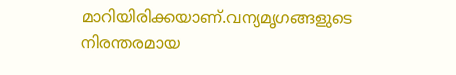മാറിയിരിക്കയാണ്.വന്യമൃഗങ്ങളുടെ നിരന്തരമായ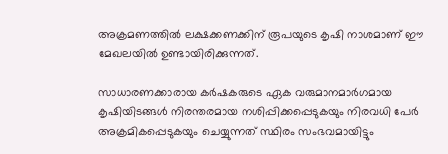അക്രമണത്തില്‍ ലക്ഷക്കണക്കിന് രൂപയുടെ കൃഷി നാശമാണ് ഈ മേഖലയില്‍ ഉണ്ടായിരിക്കുന്നത്.

സാധാരണക്കാരായ കര്‍ഷകരുടെ ഏക വരുമാനമാര്‍ഗമായ കൃഷിയിടങ്ങള്‍ നിരന്തരമായ നശിപ്പിക്കപ്പെടുകയും നിരവധി പേര്‍ അക്രമികപ്പെടുകയും ചെയ്യുന്നത് സ്ഥിരം സംഭവമായിട്ടും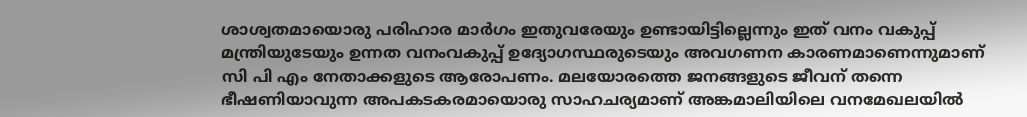ശാശ്വതമായൊരു പരിഹാര മാര്‍ഗം ഇതുവരേയും ഉണ്ടായിട്ടില്ലെന്നും ഇത് വനം വകുപ്പ് മന്ത്രിയുടേയും ഉന്നത വനംവകുപ്പ് ഉദ്യോഗസ്ഥരുടെയും അവഗണന കാരണമാണെന്നുമാണ് സി പി എം നേതാക്കളുടെ ആരോപണം. മലയോരത്തെ ജനങ്ങളുടെ ജീവന് തന്നെ ഭീഷണിയാവുന്ന അപകടകരമായൊരു സാഹചര്യമാണ് അങ്കമാലിയിലെ വനമേഖലയില്‍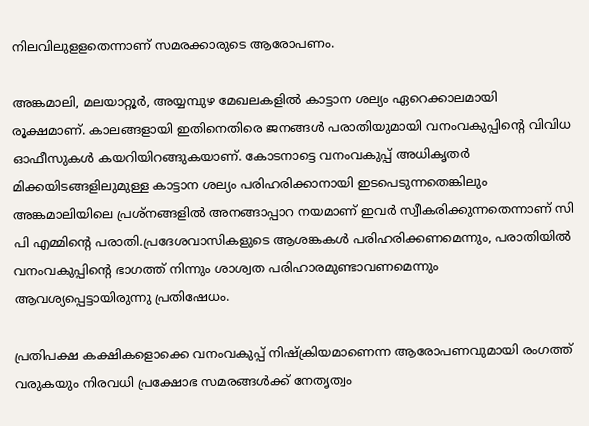നിലവിലുളളതെന്നാണ് സമരക്കാരുടെ ആരോപണം.

അങ്കമാലി, മലയാറ്റൂര്‍, അയ്യമ്പുഴ മേഖലകളില്‍ കാട്ടാന ശല്യം ഏറെക്കാലമായി രൂക്ഷമാണ്. കാലങ്ങളായി ഇതിനെതിരെ ജനങ്ങള്‍ പരാതിയുമായി വനംവകുപ്പിന്റെ വിവിധ ഓഫീസുകള്‍ കയറിയിറങ്ങുകയാണ്. കോടനാട്ടെ വനംവകുപ്പ് അധികൃതര്‍ മിക്കയിടങ്ങളിലുമുള്ള കാട്ടാന ശല്യം പരിഹരിക്കാനായി ഇടപെടുന്നതെങ്കിലും അങ്കമാലിയിലെ പ്രശ്നങ്ങളില്‍ അനങ്ങാപ്പാറ നയമാണ് ഇവര്‍ സ്വീകരിക്കുന്നതെന്നാണ് സി പി എമ്മിന്റെ പരാതി.പ്രദേശവാസികളുടെ ആശങ്കകള്‍ പരിഹരിക്കണമെന്നും, പരാതിയില്‍ വനംവകുപ്പിന്റെ ഭാഗത്ത് നിന്നും ശാശ്വത പരിഹാരമുണ്ടാവണമെന്നും ആവശ്യപ്പെട്ടായിരുന്നു പ്രതിഷേധം.

പ്രതിപക്ഷ കക്ഷികളൊക്കെ വനംവകുപ്പ് നിഷ്‌ക്രിയമാണെന്ന ആരോപണവുമായി രംഗത്ത് വരുകയും നിരവധി പ്രക്ഷോഭ സമരങ്ങള്‍ക്ക് നേതൃത്വം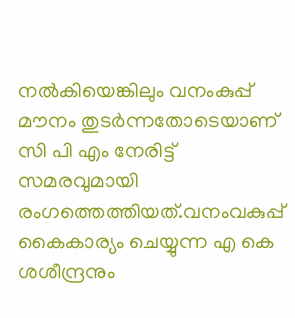നല്‍കിയെങ്കിലും വനംകുപ്പ് മൗനം തുടര്‍ന്നതോടെയാണ് സി പി എം നേരിട്ട് സമരവുമായി രംഗത്തെത്തിയത്.വനംവകുപ്പ് കൈകാര്യം ചെയ്യുന്ന എ കെ ശശീന്ദ്രനും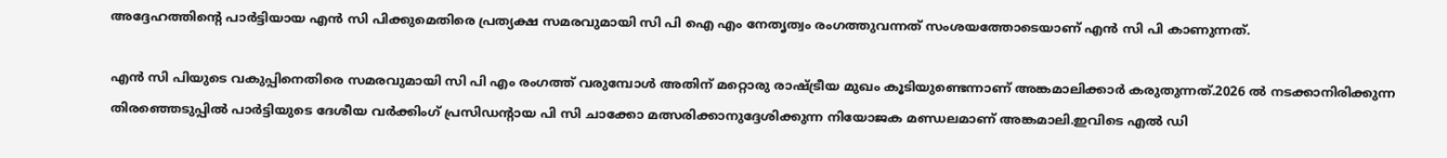അദ്ദേഹത്തിന്റെ പാര്‍ട്ടിയായ എന്‍ സി പിക്കുമെതിരെ പ്രത്യക്ഷ സമരവുമായി സി പി ഐ എം നേതൃത്വം രംഗത്തുവന്നത് സംശയത്തോടെയാണ് എന്‍ സി പി കാണുന്നത്.

എന്‍ സി പിയുടെ വകുപ്പിനെതിരെ സമരവുമായി സി പി എം രംഗത്ത് വരുമ്പോള്‍ അതിന് മറ്റൊരു രാഷ്ട്രീയ മുഖം കൂടിയുണ്ടെന്നാണ് അങ്കമാലിക്കാര്‍ കരുതുന്നത്.2026 ല്‍ നടക്കാനിരിക്കുന്ന തിരഞ്ഞെടുപ്പില്‍ പാര്‍ട്ടിയുടെ ദേശീയ വര്‍ക്കിംഗ് പ്രസിഡന്റായ പി സി ചാക്കോ മത്സരിക്കാനുദ്ദേശിക്കുന്ന നിയോജക മണ്ഡലമാണ് അങ്കമാലി.ഇവിടെ എല്‍ ഡി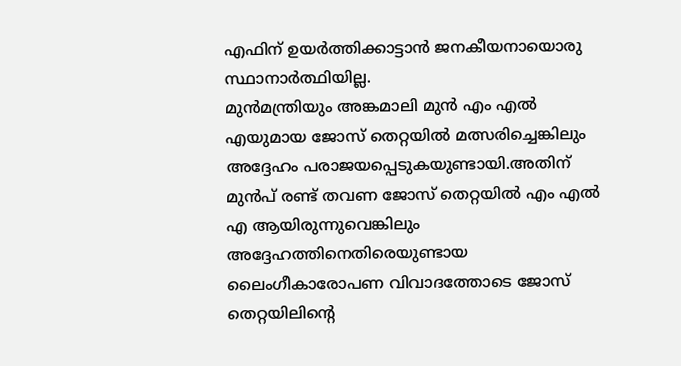എഫിന് ഉയര്‍ത്തിക്കാട്ടാന്‍ ജനകീയനായൊരു സ്ഥാനാര്‍ത്ഥിയില്ല.
മുന്‍മന്ത്രിയും അങ്കമാലി മുന്‍ എം എല്‍ എയുമായ ജോസ് തെറ്റയില്‍ മത്സരിച്ചെങ്കിലും അദ്ദേഹം പരാജയപ്പെടുകയുണ്ടായി.അതിന് മുന്‍പ് രണ്ട് തവണ ജോസ് തെറ്റയില്‍ എം എല്‍ എ ആയിരുന്നുവെങ്കിലും അദ്ദേഹത്തിനെതിരെയുണ്ടായ ലൈംഗീകാരോപണ വിവാദത്തോടെ ജോസ് തെറ്റയിലിന്റെ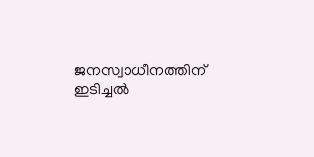ജനസ്വാധീനത്തിന് ഇടിച്ചല്‍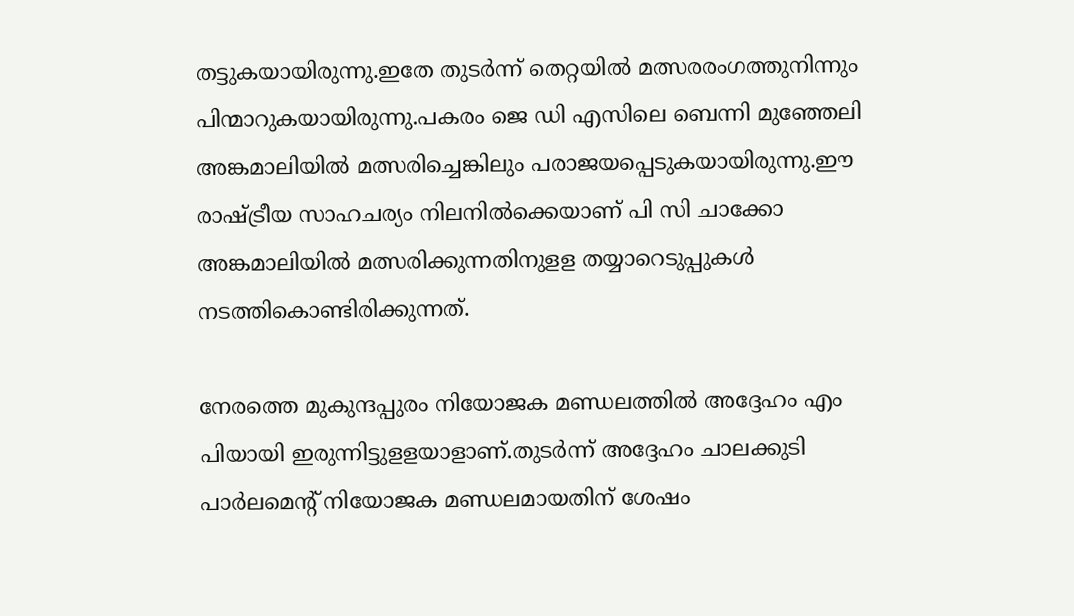തട്ടുകയായിരുന്നു.ഇതേ തുടര്‍ന്ന് തെറ്റയില്‍ മത്സരരംഗത്തുനിന്നും പിന്മാറുകയായിരുന്നു.പകരം ജെ ഡി എസിലെ ബെന്നി മുഞ്ഞേലി അങ്കമാലിയില്‍ മത്സരിച്ചെങ്കിലും പരാജയപ്പെടുകയായിരുന്നു.ഈ രാഷ്ട്രീയ സാഹചര്യം നിലനില്‍ക്കെയാണ് പി സി ചാക്കോ അങ്കമാലിയില്‍ മത്സരിക്കുന്നതിനുളള തയ്യാറെടുപ്പുകള്‍ നടത്തികൊണ്ടിരിക്കുന്നത്.

നേരത്തെ മുകുന്ദപ്പുരം നിയോജക മണ്ഡലത്തില്‍ അദ്ദേഹം എം പിയായി ഇരുന്നിട്ടുളളയാളാണ്.തുടര്‍ന്ന് അദ്ദേഹം ചാലക്കുടി പാര്‍ലമെന്റ് നിയോജക മണ്ഡലമായതിന് ശേഷം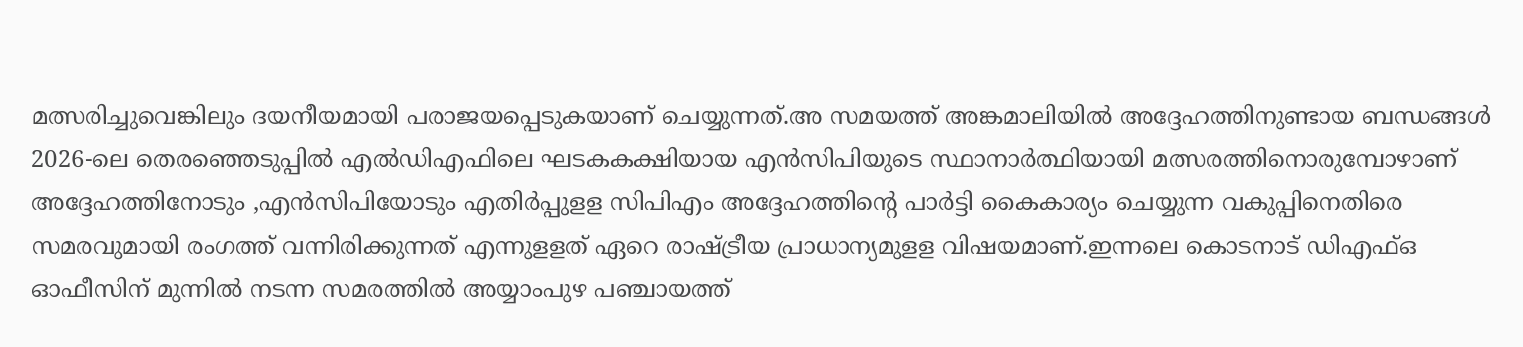മത്സരിച്ചുവെങ്കിലും ദയനീയമായി പരാജയപ്പെടുകയാണ് ചെയ്യുന്നത്.അ സമയത്ത് അങ്കമാലിയില്‍ അദ്ദേഹത്തിനുണ്ടായ ബന്ധങ്ങള്‍ 2026-ലെ തെരഞ്ഞെടുപ്പില്‍ എല്‍ഡിഎഫിലെ ഘടകകക്ഷിയായ എന്‍സിപിയുടെ സ്ഥാനാര്‍ത്ഥിയായി മത്സരത്തിനൊരുമ്പോഴാണ് അദ്ദേഹത്തിനോടും ,എന്‍സിപിയോടും എതിര്‍പ്പുളള സിപിഎം അദ്ദേഹത്തിന്റെ പാര്‍ട്ടി കൈകാര്യം ചെയ്യുന്ന വകുപ്പിനെതിരെ സമരവുമായി രംഗത്ത് വന്നിരിക്കുന്നത് എന്നുളളത് ഏറെ രാഷ്ട്രീയ പ്രാധാന്യമുളള വിഷയമാണ്.ഇന്നലെ കൊടനാട് ഡിഎഫ്ഒ ഓഫീസിന് മുന്നില്‍ നടന്ന സമരത്തില്‍ അയ്യാംപുഴ പഞ്ചായത്ത്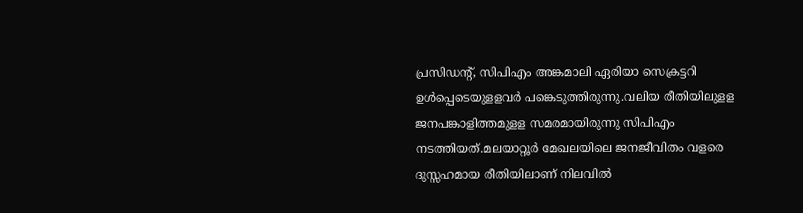പ്രസിഡന്റ്, സിപിഎം അങ്കമാലി ഏരിയാ സെക്രട്ടറി ഉള്‍പ്പെടെയുളളവര്‍ പങ്കെടുത്തിരുന്നു.വലിയ രീതിയിലുളള ജനപങ്കാളിത്തമുളള സമരമായിരുന്നു സിപിഎം നടത്തിയത്.മലയാറ്റൂര്‍ മേഖലയിലെ ജനജീവിതം വളരെ ദുസ്സഹമായ രീതിയിലാണ് നിലവില്‍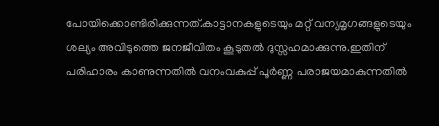പോയിക്കൊണ്ടിരിക്കുന്നത്.കാട്ടാനകളുടെയും മറ്റ് വന്യമൃഗങ്ങളുടെയും ശല്യം അവിടുത്തെ ജനജീവിതം കൂടുതല്‍ ദുസ്സഹമാക്കുന്നു.ഇതിന് പരിഹാരം കാണുന്നതില്‍ വനംവകുപ്പ് പൂര്‍ണ്ണ പരാജയമാകുന്നതില്‍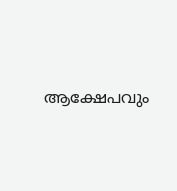ആക്ഷേപവും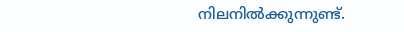നിലനില്‍ക്കുന്നുണ്ട്.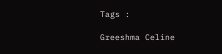Tags :

Greeshma Celine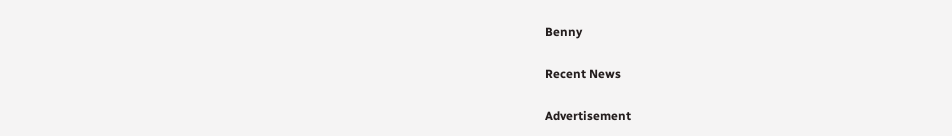Benny

Recent News

Advertisement